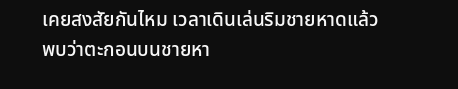เคยสงสัยกันไหม เวลาเดินเล่นริมชายหาดแล้วพบว่าตะกอนบนชายหา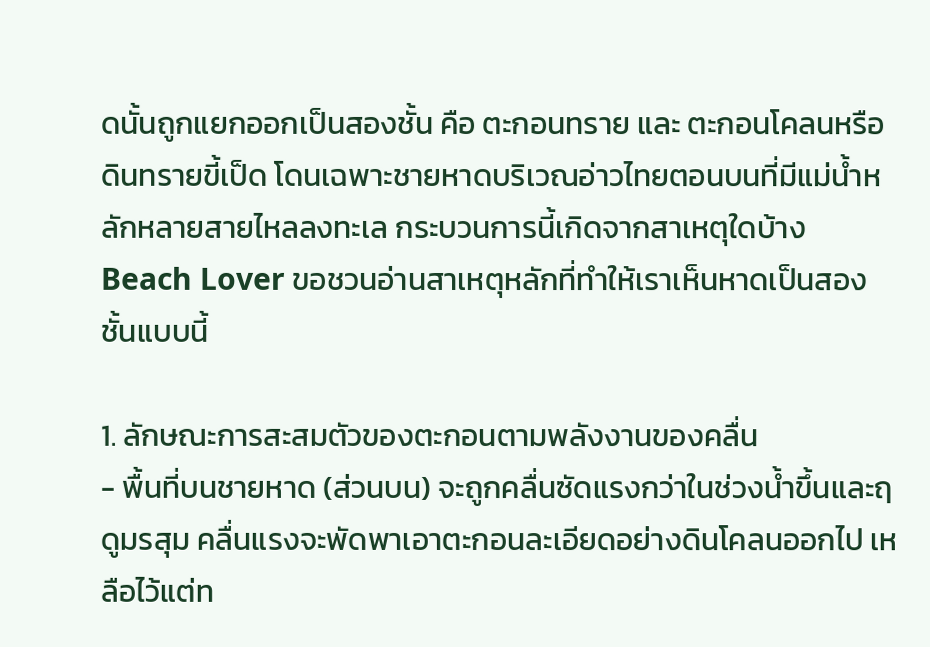ดนั้นถูกแยกออกเป็นสองชั้น คือ ตะกอนทราย และ ตะกอนโคลนหรือดินทรายขี้เป็ด โดนเฉพาะชายหาดบริเวณอ่าวไทยตอนบนที่มีแม่น้ำหลักหลายสายไหลลงทะเล กระบวนการนี้เกิดจากสาเหตุใดบ้าง Beach Lover ขอชวนอ่านสาเหตุหลักที่ทำให้เราเห็นหาดเป็นสองชั้นแบบนี้

1. ลักษณะการสะสมตัวของตะกอนตามพลังงานของคลื่น
- พื้นที่บนชายหาด (ส่วนบน) จะถูกคลื่นซัดแรงกว่าในช่วงน้ำขึ้นและฤดูมรสุม คลื่นแรงจะพัดพาเอาตะกอนละเอียดอย่างดินโคลนออกไป เหลือไว้แต่ท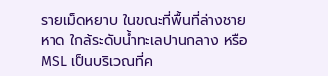รายเม็ดหยาบ ในขณะที่พื้นที่ล่างชายหาด ใกล้ระดับน้ำทะเลปานกลาง หรือ MSL เป็นบริเวณที่ค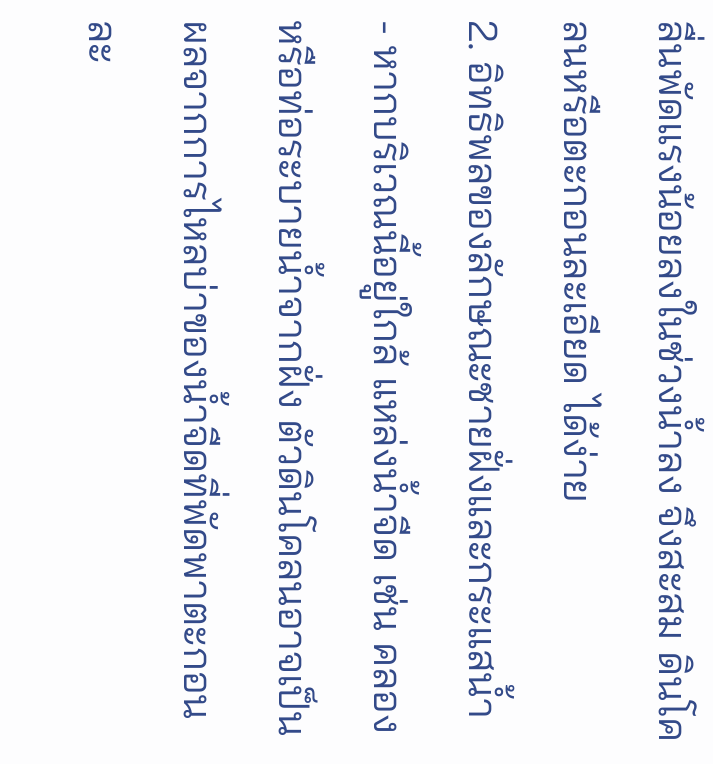ลื่นพัดแรงน้อยลงในช่วงน้ำลง จึงสะสม ดินโคลนหรือตะกอนละเอียด ได้ง่าย
2. อิทธิพลของลักษณะชายฝั่งและกระแสน้ำ
- หากบริเวณนี้อยู่ใกล้ แหล่งน้ำจืด เช่น คลองหรือท่อระบายน้ำจากฝั่ง ตัวดินโคลนอาจเป็นผลจากการไหลบ่าของน้ำจืดที่พัดพาตะกอนละ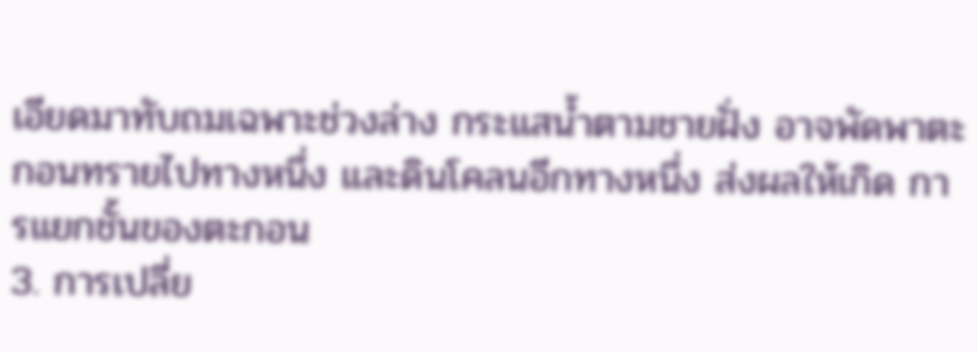เอียดมาทับถมเฉพาะช่วงล่าง กระแสน้ำตามชายฝั่ง อาจพัดพาตะกอนทรายไปทางหนึ่ง และดินโคลนอีกทางหนึ่ง ส่งผลให้เกิด การแยกชั้นของตะกอน
3. การเปลี่ย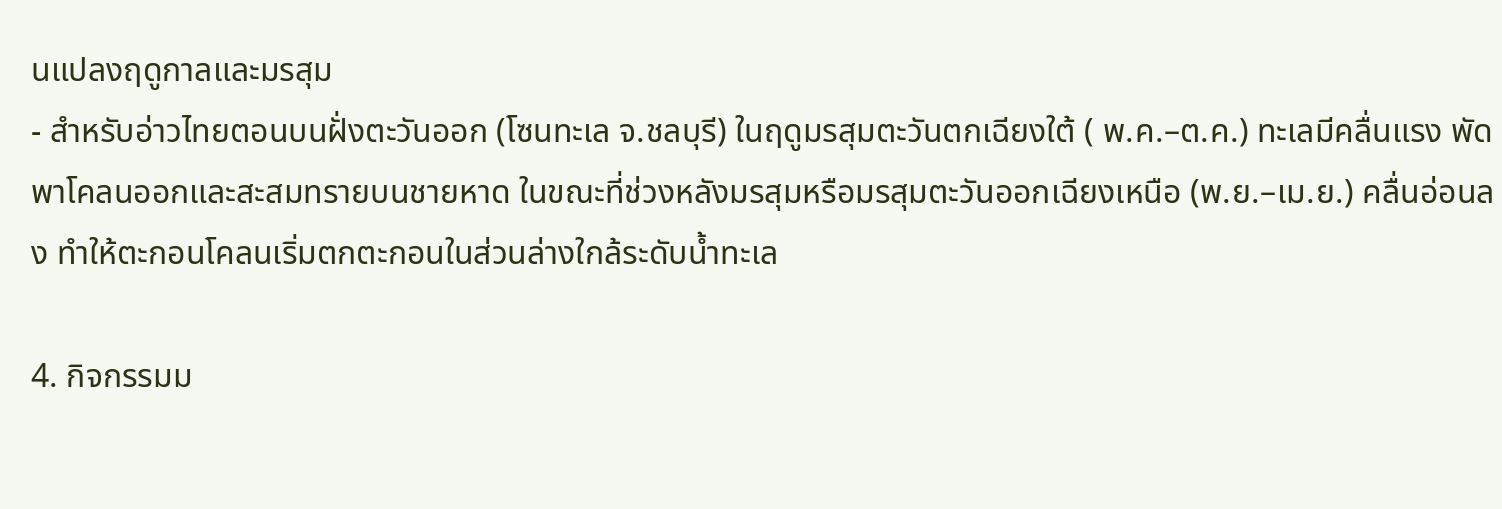นแปลงฤดูกาลและมรสุม
- สำหรับอ่าวไทยตอนบนฝั่งตะวันออก (โซนทะเล จ.ชลบุรี) ในฤดูมรสุมตะวันตกเฉียงใต้ ( พ.ค.–ต.ค.) ทะเลมีคลื่นแรง พัดพาโคลนออกและสะสมทรายบนชายหาด ในขณะที่ช่วงหลังมรสุมหรือมรสุมตะวันออกเฉียงเหนือ (พ.ย.–เม.ย.) คลื่นอ่อนลง ทำให้ตะกอนโคลนเริ่มตกตะกอนในส่วนล่างใกล้ระดับน้ำทะเล

4. กิจกรรมม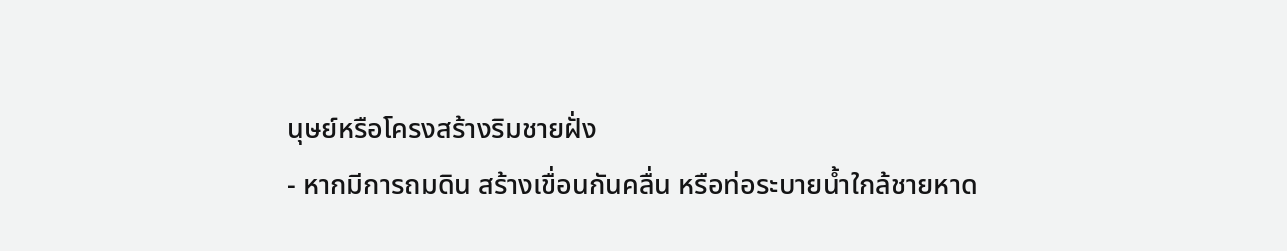นุษย์หรือโครงสร้างริมชายฝั่ง
- หากมีการถมดิน สร้างเขื่อนกันคลื่น หรือท่อระบายน้ำใกล้ชายหาด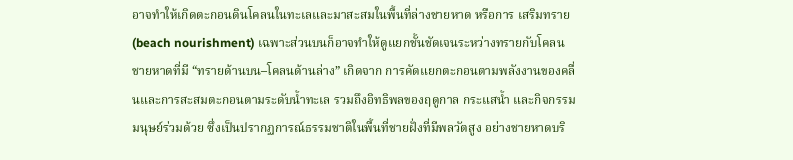อาจทำให้เกิดตะกอนดินโคลนในทะเลและมาสะสมในพื้นที่ล่างชายหาด หรือการ เสริมทราย (beach nourishment) เฉพาะส่วนบนก็อาจทำให้ดูแยกชั้นชัดเจนระหว่างทรายกับโคลน
ชายหาดที่มี “ทรายด้านบน–โคลนด้านล่าง” เกิดจาก การคัดแยกตะกอนตามพลังงานของคลื่นและการสะสมตะกอนตามระดับน้ำทะเล รวมถึงอิทธิพลของฤดูกาล กระแสน้ำ และกิจกรรมมนุษย์ร่วมด้วย ซึ่งเป็นปรากฏการณ์ธรรมชาติในพื้นที่ชายฝั่งที่มีพลวัตสูง อย่างชายหาดบริ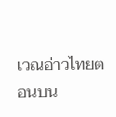เวณอ่าวไทยตอนบน